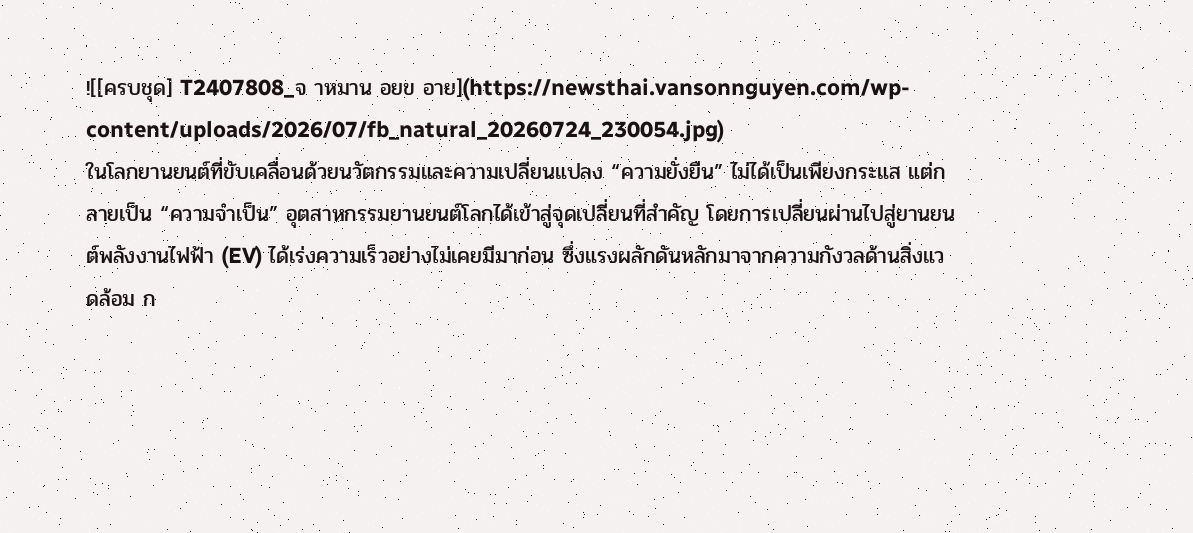![[ครบชุด] T2407808_จ าหมาน อยข อาย](https://newsthai.vansonnguyen.com/wp-content/uploads/2026/07/fb_natural_20260724_230054.jpg)
ในโลกยานยนต์ที่ขับเคลื่อนด้วยนวัตกรรมและความเปลี่ยนแปลง “ความยั่งยืน” ไม่ได้เป็นเพียงกระแส แต่กลายเป็น “ความจำเป็น” อุตสาหกรรมยานยนต์โลกได้เข้าสู่จุดเปลี่ยนที่สำคัญ โดยการเปลี่ยนผ่านไปสู่ยานยนต์พลังงานไฟฟ้า (EV) ได้เร่งความเร็วอย่างไม่เคยมีมาก่อน ซึ่งแรงผลักดันหลักมาจากความกังวลด้านสิ่งแวดล้อม ก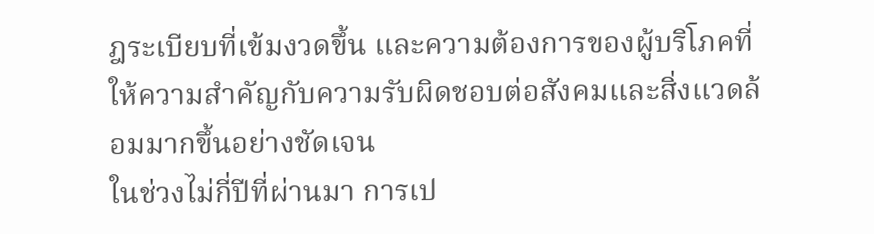ฎระเบียบที่เข้มงวดขึ้น และความต้องการของผู้บริโภคที่ให้ความสำคัญกับความรับผิดชอบต่อสังคมและสิ่งแวดล้อมมากขึ้นอย่างชัดเจน
ในช่วงไม่กี่ปีที่ผ่านมา การเป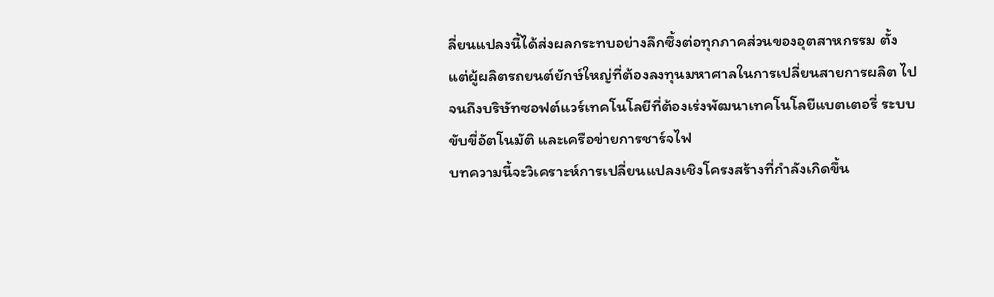ลี่ยนแปลงนี้ได้ส่งผลกระทบอย่างลึกซึ้งต่อทุกภาคส่วนของอุตสาหกรรม ตั้งแต่ผู้ผลิตรถยนต์ยักษ์ใหญ่ที่ต้องลงทุนมหาศาลในการเปลี่ยนสายการผลิต ไปจนถึงบริษัทซอฟต์แวร์เทคโนโลยีที่ต้องเร่งพัฒนาเทคโนโลยีแบตเตอรี่ ระบบขับขี่อัตโนมัติ และเครือข่ายการชาร์จไฟ
บทความนี้จะวิเคราะห์การเปลี่ยนแปลงเชิงโครงสร้างที่กำลังเกิดขึ้น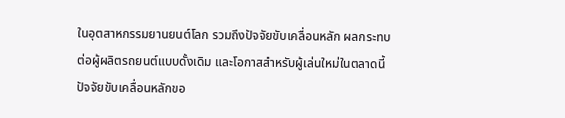ในอุตสาหกรรมยานยนต์โลก รวมถึงปัจจัยขับเคลื่อนหลัก ผลกระทบต่อผู้ผลิตรถยนต์แบบดั้งเดิม และโอกาสสำหรับผู้เล่นใหม่ในตลาดนี้
ปัจจัยขับเคลื่อนหลักขอ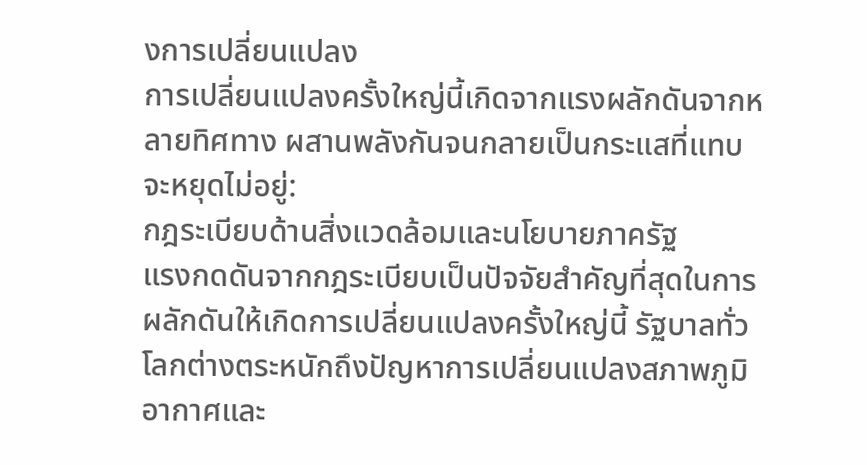งการเปลี่ยนแปลง
การเปลี่ยนแปลงครั้งใหญ่นี้เกิดจากแรงผลักดันจากหลายทิศทาง ผสานพลังกันจนกลายเป็นกระแสที่แทบจะหยุดไม่อยู่:
กฎระเบียบด้านสิ่งแวดล้อมและนโยบายภาครัฐ
แรงกดดันจากกฎระเบียบเป็นปัจจัยสำคัญที่สุดในการผลักดันให้เกิดการเปลี่ยนแปลงครั้งใหญ่นี้ รัฐบาลทั่วโลกต่างตระหนักถึงปัญหาการเปลี่ยนแปลงสภาพภูมิอากาศและ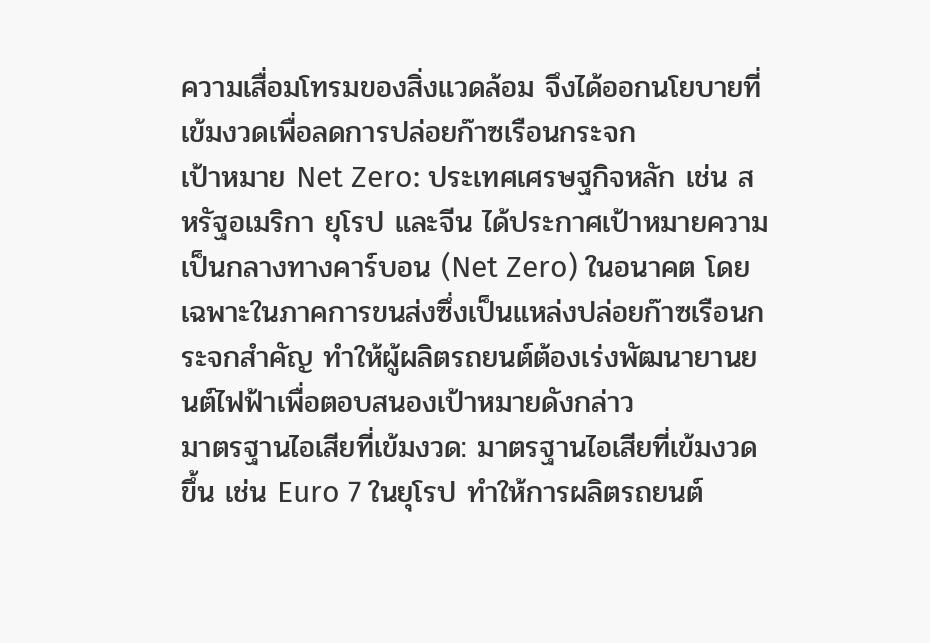ความเสื่อมโทรมของสิ่งแวดล้อม จึงได้ออกนโยบายที่เข้มงวดเพื่อลดการปล่อยก๊าซเรือนกระจก
เป้าหมาย Net Zero: ประเทศเศรษฐกิจหลัก เช่น สหรัฐอเมริกา ยุโรป และจีน ได้ประกาศเป้าหมายความเป็นกลางทางคาร์บอน (Net Zero) ในอนาคต โดยเฉพาะในภาคการขนส่งซึ่งเป็นแหล่งปล่อยก๊าซเรือนกระจกสำคัญ ทำให้ผู้ผลิตรถยนต์ต้องเร่งพัฒนายานยนต์ไฟฟ้าเพื่อตอบสนองเป้าหมายดังกล่าว
มาตรฐานไอเสียที่เข้มงวด: มาตรฐานไอเสียที่เข้มงวดขึ้น เช่น Euro 7 ในยุโรป ทำให้การผลิตรถยนต์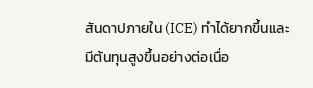สันดาปภายใน (ICE) ทำได้ยากขึ้นและมีต้นทุนสูงขึ้นอย่างต่อเนื่อ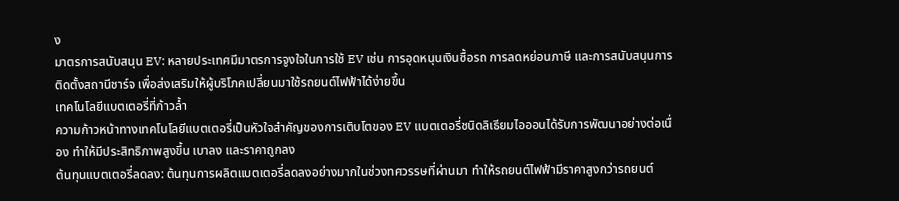ง
มาตรการสนับสนุน EV: หลายประเทศมีมาตรการจูงใจในการใช้ EV เช่น การอุดหนุนเงินซื้อรถ การลดหย่อนภาษี และการสนับสนุนการติดตั้งสถานีชาร์จ เพื่อส่งเสริมให้ผู้บริโภคเปลี่ยนมาใช้รถยนต์ไฟฟ้าได้ง่ายขึ้น
เทคโนโลยีแบตเตอรี่ที่ก้าวล้ำ
ความก้าวหน้าทางเทคโนโลยีแบตเตอรี่เป็นหัวใจสำคัญของการเติบโตของ EV แบตเตอรี่ชนิดลิเธียมไอออนได้รับการพัฒนาอย่างต่อเนื่อง ทำให้มีประสิทธิภาพสูงขึ้น เบาลง และราคาถูกลง
ต้นทุนแบตเตอรี่ลดลง: ต้นทุนการผลิตแบตเตอรี่ลดลงอย่างมากในช่วงทศวรรษที่ผ่านมา ทำให้รถยนต์ไฟฟ้ามีราคาสูงกว่ารถยนต์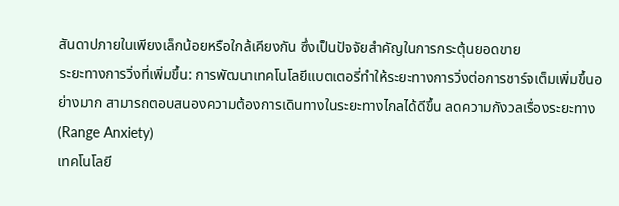สันดาปภายในเพียงเล็กน้อยหรือใกล้เคียงกัน ซึ่งเป็นปัจจัยสำคัญในการกระตุ้นยอดขาย
ระยะทางการวิ่งที่เพิ่มขึ้น: การพัฒนาเทคโนโลยีแบตเตอรี่ทำให้ระยะทางการวิ่งต่อการชาร์จเต็มเพิ่มขึ้นอย่างมาก สามารถตอบสนองความต้องการเดินทางในระยะทางไกลได้ดีขึ้น ลดความกังวลเรื่องระยะทาง (Range Anxiety)
เทคโนโลยี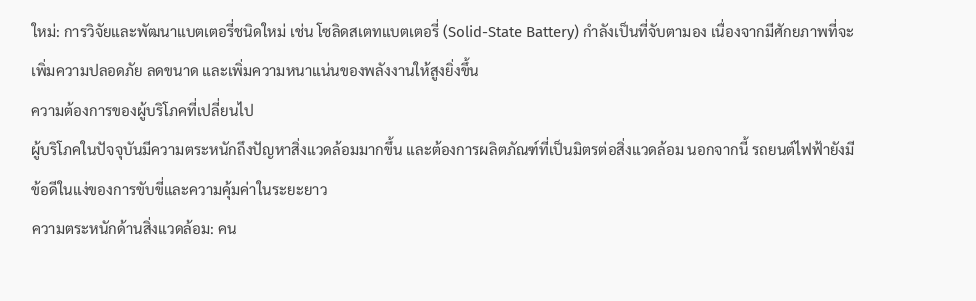ใหม่: การวิจัยและพัฒนาแบตเตอรี่ชนิดใหม่ เช่น โซลิดสเตทแบตเตอรี่ (Solid-State Battery) กำลังเป็นที่จับตามอง เนื่องจากมีศักยภาพที่จะเพิ่มความปลอดภัย ลดขนาด และเพิ่มความหนาแน่นของพลังงานให้สูงยิ่งขึ้น
ความต้องการของผู้บริโภคที่เปลี่ยนไป
ผู้บริโภคในปัจจุบันมีความตระหนักถึงปัญหาสิ่งแวดล้อมมากขึ้น และต้องการผลิตภัณฑ์ที่เป็นมิตรต่อสิ่งแวดล้อม นอกจากนี้ รถยนต์ไฟฟ้ายังมีข้อดีในแง่ของการขับขี่และความคุ้มค่าในระยะยาว
ความตระหนักด้านสิ่งแวดล้อม: คน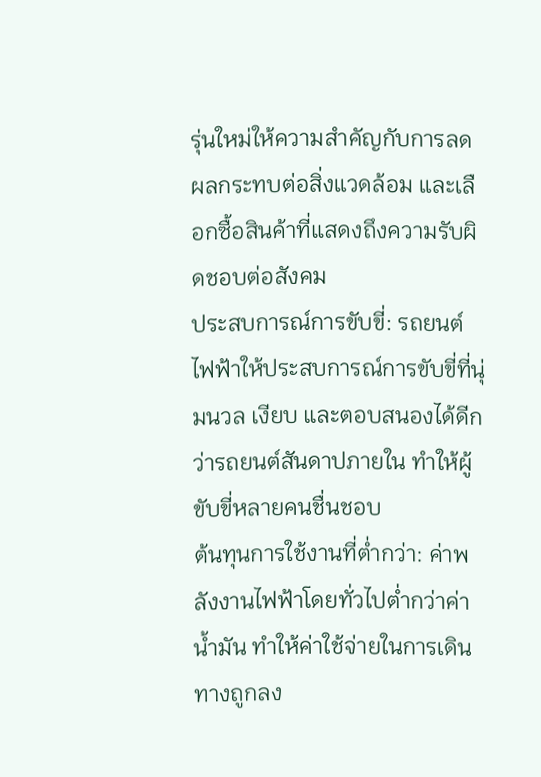รุ่นใหม่ให้ความสำคัญกับการลดผลกระทบต่อสิ่งแวดล้อม และเลือกซื้อสินค้าที่แสดงถึงความรับผิดชอบต่อสังคม
ประสบการณ์การขับขี่: รถยนต์ไฟฟ้าให้ประสบการณ์การขับขี่ที่นุ่มนวล เงียบ และตอบสนองได้ดีกว่ารถยนต์สันดาปภายใน ทำให้ผู้ขับขี่หลายคนชื่นชอบ
ต้นทุนการใช้งานที่ต่ำกว่า: ค่าพลังงานไฟฟ้าโดยทั่วไปต่ำกว่าค่าน้ำมัน ทำให้ค่าใช้จ่ายในการเดินทางถูกลง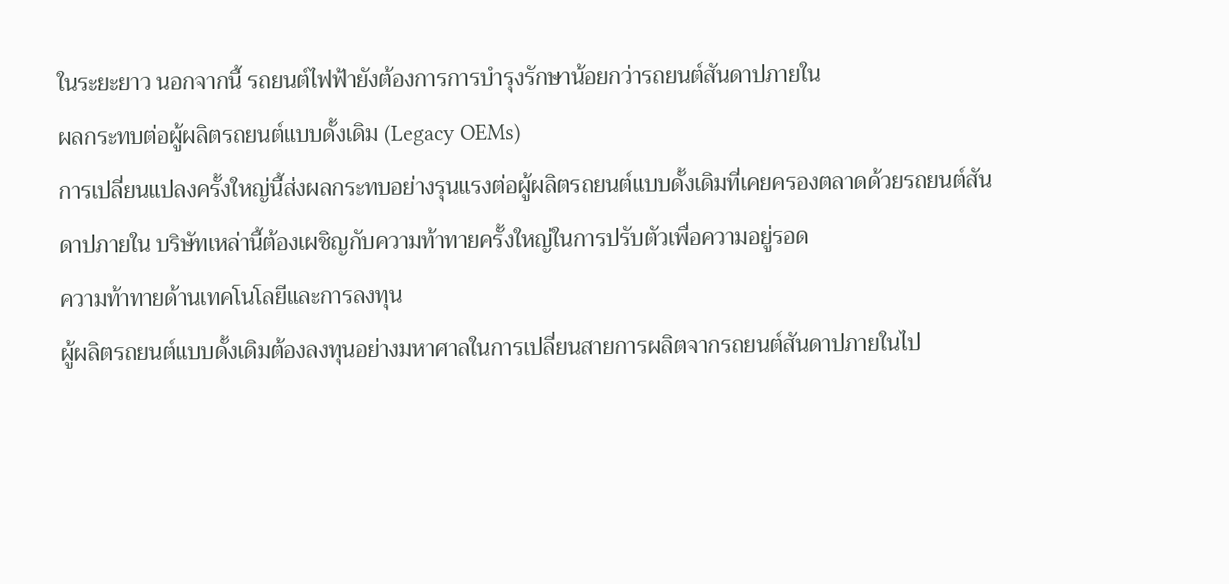ในระยะยาว นอกจากนี้ รถยนต์ไฟฟ้ายังต้องการการบำรุงรักษาน้อยกว่ารถยนต์สันดาปภายใน
ผลกระทบต่อผู้ผลิตรถยนต์แบบดั้งเดิม (Legacy OEMs)
การเปลี่ยนแปลงครั้งใหญ่นี้ส่งผลกระทบอย่างรุนแรงต่อผู้ผลิตรถยนต์แบบดั้งเดิมที่เคยครองตลาดด้วยรถยนต์สันดาปภายใน บริษัทเหล่านี้ต้องเผชิญกับความท้าทายครั้งใหญ่ในการปรับตัวเพื่อความอยู่รอด
ความท้าทายด้านเทคโนโลยีและการลงทุน
ผู้ผลิตรถยนต์แบบดั้งเดิมต้องลงทุนอย่างมหาศาลในการเปลี่ยนสายการผลิตจากรถยนต์สันดาปภายในไป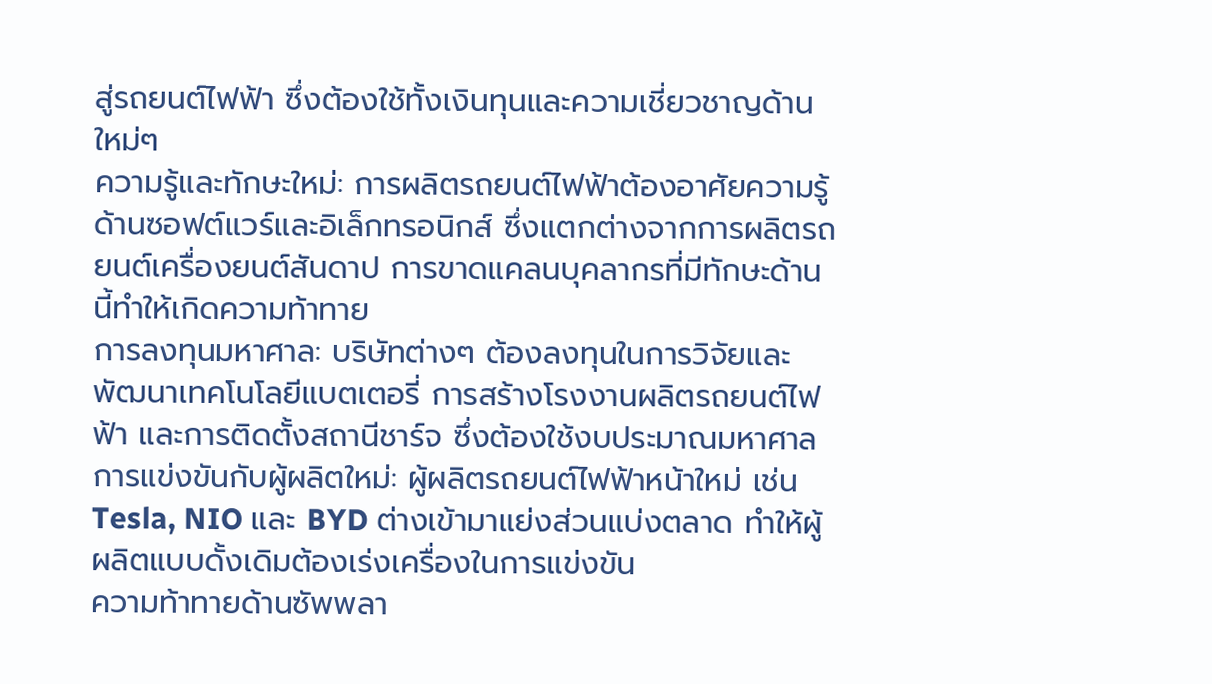สู่รถยนต์ไฟฟ้า ซึ่งต้องใช้ทั้งเงินทุนและความเชี่ยวชาญด้านใหม่ๆ
ความรู้และทักษะใหม่: การผลิตรถยนต์ไฟฟ้าต้องอาศัยความรู้ด้านซอฟต์แวร์และอิเล็กทรอนิกส์ ซึ่งแตกต่างจากการผลิตรถยนต์เครื่องยนต์สันดาป การขาดแคลนบุคลากรที่มีทักษะด้านนี้ทำให้เกิดความท้าทาย
การลงทุนมหาศาล: บริษัทต่างๆ ต้องลงทุนในการวิจัยและพัฒนาเทคโนโลยีแบตเตอรี่ การสร้างโรงงานผลิตรถยนต์ไฟฟ้า และการติดตั้งสถานีชาร์จ ซึ่งต้องใช้งบประมาณมหาศาล
การแข่งขันกับผู้ผลิตใหม่: ผู้ผลิตรถยนต์ไฟฟ้าหน้าใหม่ เช่น Tesla, NIO และ BYD ต่างเข้ามาแย่งส่วนแบ่งตลาด ทำให้ผู้ผลิตแบบดั้งเดิมต้องเร่งเครื่องในการแข่งขัน
ความท้าทายด้านซัพพลา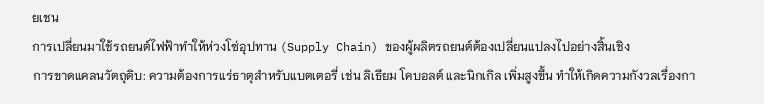ยเชน
การเปลี่ยนมาใช้รถยนต์ไฟฟ้าทำให้ห่วงโซ่อุปทาน (Supply Chain) ของผู้ผลิตรถยนต์ต้องเปลี่ยนแปลงไปอย่างสิ้นเชิง
การขาดแคลนวัตถุดิบ: ความต้องการแร่ธาตุสำหรับแบตเตอรี่ เช่น ลิเธียม โคบอลต์ และนิกเกิล เพิ่มสูงขึ้น ทำให้เกิดความกังวลเรื่องกา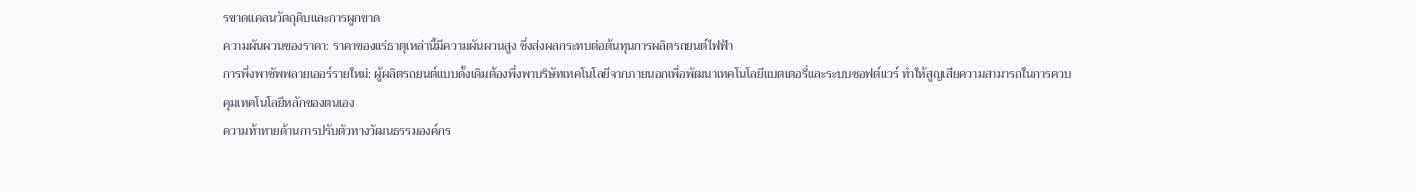รขาดแคลนวัตถุดิบและการผูกขาด
ความผันผวนของราคา: ราคาของแร่ธาตุเหล่านี้มีความผันผวนสูง ซึ่งส่งผลกระทบต่อต้นทุนการผลิตรถยนต์ไฟฟ้า
การพึ่งพาซัพพลายเออร์รายใหม่: ผู้ผลิตรถยนต์แบบดั้งเดิมต้องพึ่งพาบริษัทเทคโนโลยีจากภายนอกเพื่อพัฒนาเทคโนโลยีแบตเตอรี่และระบบซอฟต์แวร์ ทำให้สูญเสียความสามารถในการควบคุมเทคโนโลยีหลักของตนเอง
ความท้าทายด้านการปรับตัวทางวัฒนธรรมองค์กร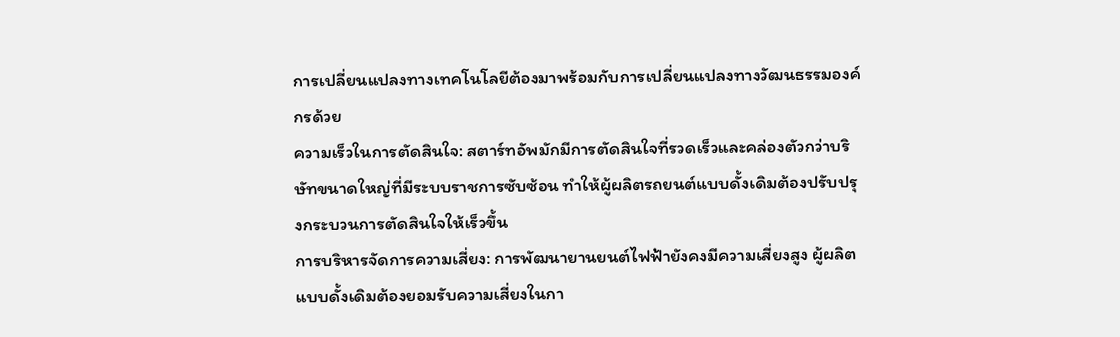การเปลี่ยนแปลงทางเทคโนโลยีต้องมาพร้อมกับการเปลี่ยนแปลงทางวัฒนธรรมองค์กรด้วย
ความเร็วในการตัดสินใจ: สตาร์ทอัพมักมีการตัดสินใจที่รวดเร็วและคล่องตัวกว่าบริษัทขนาดใหญ่ที่มีระบบราชการซับซ้อน ทำให้ผู้ผลิตรถยนต์แบบดั้งเดิมต้องปรับปรุงกระบวนการตัดสินใจให้เร็วขึ้น
การบริหารจัดการความเสี่ยง: การพัฒนายานยนต์ไฟฟ้ายังคงมีความเสี่ยงสูง ผู้ผลิตแบบดั้งเดิมต้องยอมรับความเสี่ยงในกา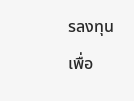รลงทุนเพื่อ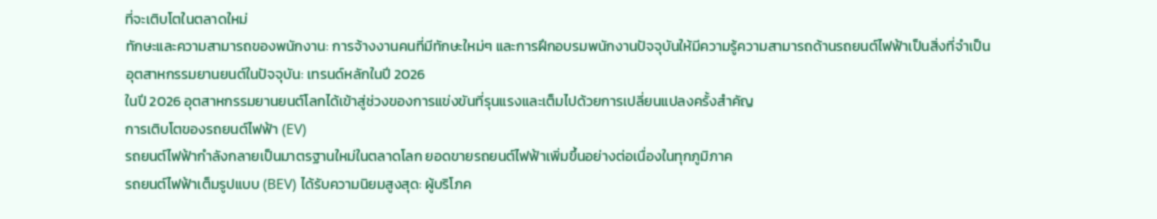ที่จะเติบโตในตลาดใหม่
ทักษะและความสามารถของพนักงาน: การจ้างงานคนที่มีทักษะใหม่ๆ และการฝึกอบรมพนักงานปัจจุบันให้มีความรู้ความสามารถด้านรถยนต์ไฟฟ้าเป็นสิ่งที่จำเป็น
อุตสาหกรรมยานยนต์ในปัจจุบัน: เทรนด์หลักในปี 2026
ในปี 2026 อุตสาหกรรมยานยนต์โลกได้เข้าสู่ช่วงของการแข่งขันที่รุนแรงและเต็มไปด้วยการเปลี่ยนแปลงครั้งสำคัญ
การเติบโตของรถยนต์ไฟฟ้า (EV)
รถยนต์ไฟฟ้ากำลังกลายเป็นมาตรฐานใหม่ในตลาดโลก ยอดขายรถยนต์ไฟฟ้าเพิ่มขึ้นอย่างต่อเนื่องในทุกภูมิภาค
รถยนต์ไฟฟ้าเต็มรูปแบบ (BEV) ได้รับความนิยมสูงสุด: ผู้บริโภค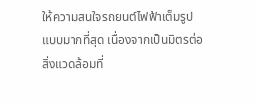ให้ความสนใจรถยนต์ไฟฟ้าเต็มรูปแบบมากที่สุด เนื่องจากเป็นมิตรต่อสิ่งแวดล้อมที่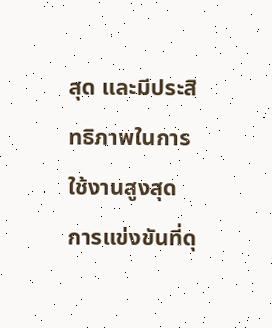สุด และมีประสิทธิภาพในการใช้งานสูงสุด
การแข่งขันที่ดุ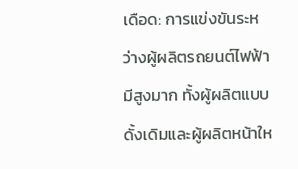เดือด: การแข่งขันระหว่างผู้ผลิตรถยนต์ไฟฟ้ามีสูงมาก ทั้งผู้ผลิตแบบดั้งเดิมและผู้ผลิตหน้าให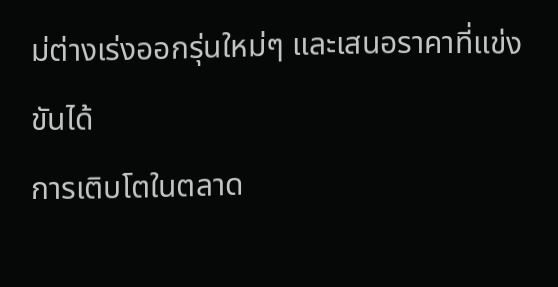ม่ต่างเร่งออกรุ่นใหม่ๆ และเสนอราคาที่แข่งขันได้
การเติบโตในตลาด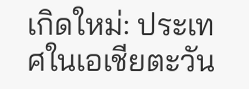เกิดใหม่: ประเทศในเอเชียตะวัน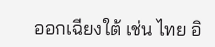ออกเฉียงใต้ เช่น ไทย อิ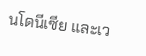นโดนีเซีย และเว